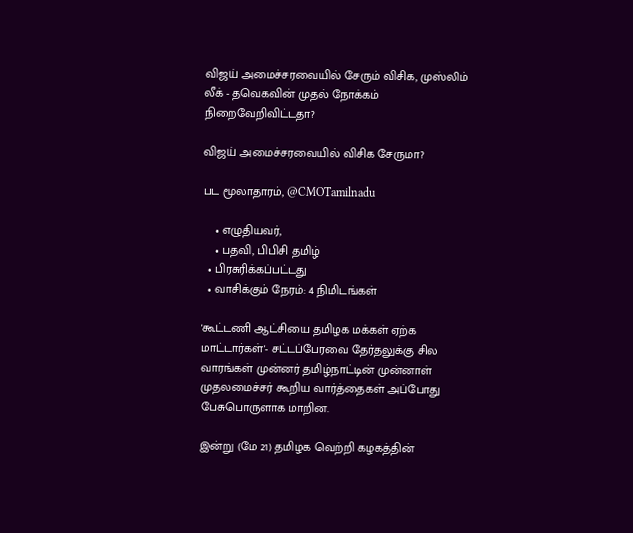விஜய் அமைச்சரவையில் சேரும் விசிக, முஸ்லிம் லீக் - தவெகவின் முதல் நோக்கம் நிறைவேறிவிட்டதா?

விஜய் அமைச்சரவையில் விசிக சேருமா?

பட மூலாதாரம், @CMOTamilnadu

    • எழுதியவர்,
    • பதவி, பிபிசி தமிழ்
  • பிரசுரிக்கப்பட்டது
  • வாசிக்கும் நேரம்: 4 நிமிடங்கள்

'கூட்டணி ஆட்சியை தமிழக மக்கள் ஏற்க மாட்டார்கள்'- சட்டப்பேரவை தேர்தலுக்கு சில வாரங்கள் முன்னர் தமிழ்நாட்டின் முன்னாள் முதலமைச்சர் கூறிய வார்த்தைகள் அப்போது பேசுபொருளாக மாறின.

இன்று (மே 21) தமிழக வெற்றி கழகத்தின்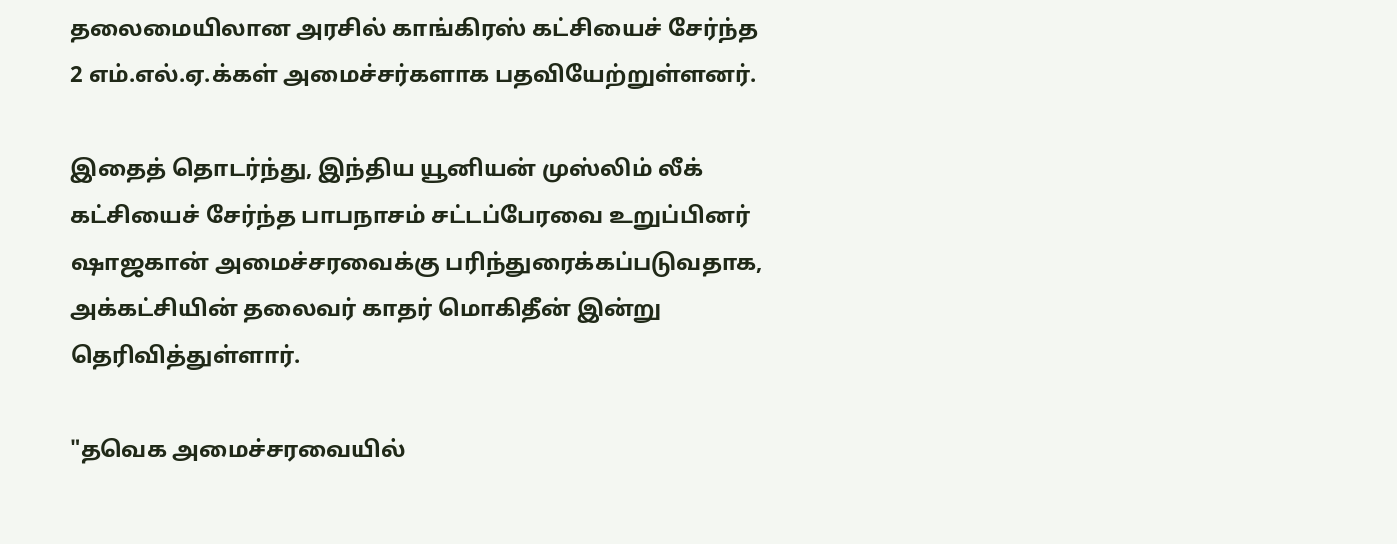தலைமையிலான அரசில் காங்கிரஸ் கட்சியைச் சேர்ந்த 2 எம்.எல்.ஏ.க்கள் அமைச்சர்களாக பதவியேற்றுள்ளனர்.

இதைத் தொடர்ந்து, இந்திய யூனியன் முஸ்லிம் லீக் கட்சியைச் சேர்ந்த பாபநாசம் சட்டப்பேரவை உறுப்பினர் ஷாஜகான் அமைச்சரவைக்கு பரிந்துரைக்கப்படுவதாக, அக்கட்சியின் தலைவர் காதர் மொகிதீன் இன்று தெரிவித்துள்ளார்.

"தவெக அமைச்சரவையில்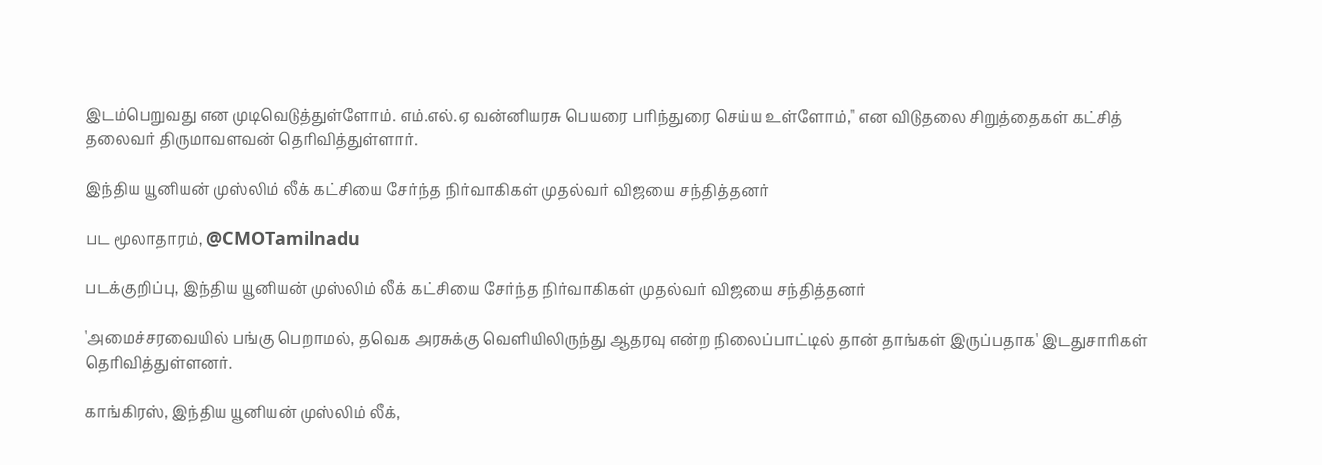இடம்பெறுவது என முடிவெடுத்துள்ளோம். எம்.எல்.ஏ வன்னியரசு பெயரை பரிந்துரை செய்ய உள்ளோம்," என விடுதலை சிறுத்தைகள் கட்சித் தலைவர் திருமாவளவன் தெரிவித்துள்ளார்.

இந்திய யூனியன் முஸ்லிம் லீக் கட்சியை சேர்ந்த நிர்வாகிகள் முதல்வர் விஜயை சந்தித்தனர்

பட மூலாதாரம், @CMOTamilnadu

படக்குறிப்பு, இந்திய யூனியன் முஸ்லிம் லீக் கட்சியை சேர்ந்த நிர்வாகிகள் முதல்வர் விஜயை சந்தித்தனர்

'அமைச்சரவையில் பங்கு பெறாமல், தவெக அரசுக்கு வெளியிலிருந்து ஆதரவு என்ற நிலைப்பாட்டில் தான் தாங்கள் இருப்பதாக' இடதுசாரிகள் தெரிவித்துள்ளனர்.

காங்கிரஸ், இந்திய யூனியன் முஸ்லிம் லீக்,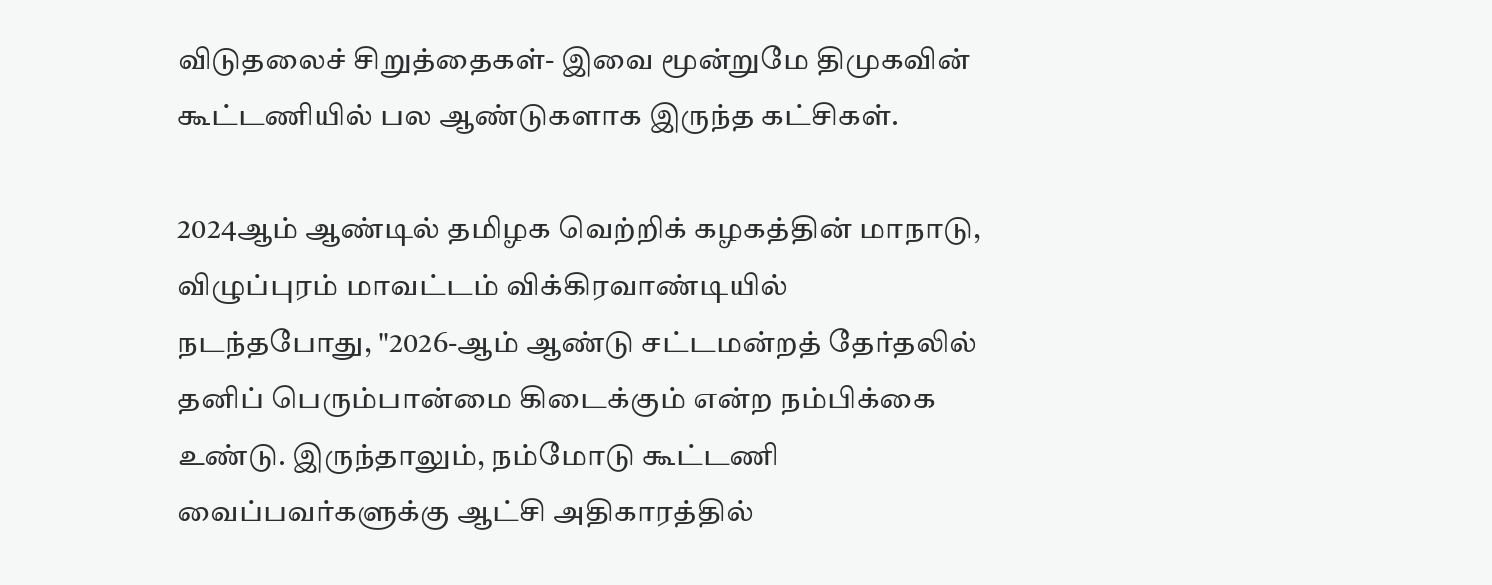விடுதலைச் சிறுத்தைகள்- இவை மூன்றுமே திமுகவின் கூட்டணியில் பல ஆண்டுகளாக இருந்த கட்சிகள்.

2024ஆம் ஆண்டில் தமிழக வெற்றிக் கழகத்தின் மாநாடு, விழுப்புரம் மாவட்டம் விக்கிரவாண்டியில் நடந்தபோது, "2026-ஆம் ஆண்டு சட்டமன்றத் தேர்தலில் தனிப் பெரும்பான்மை கிடைக்கும் என்ற நம்பிக்கை உண்டு. இருந்தாலும், நம்மோடு கூட்டணி வைப்பவர்களுக்கு ஆட்சி அதிகாரத்தில்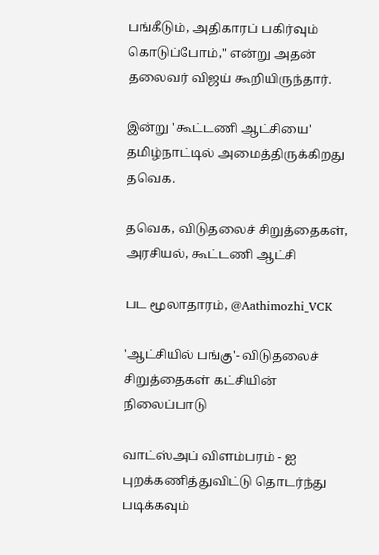பங்கீடும், அதிகாரப் பகிர்வும் கொடுப்போம்," என்று அதன் தலைவர் விஜய் கூறியிருந்தார்.

இன்று 'கூட்டணி ஆட்சியை' தமிழ்நாட்டில் அமைத்திருக்கிறது தவெக.

தவெக, விடுதலைச் சிறுத்தைகள், அரசியல், கூட்டணி ஆட்சி

பட மூலாதாரம், @Aathimozhi_VCK

'ஆட்சியில் பங்கு'- விடுதலைச் சிறுத்தைகள் கட்சியின் நிலைப்பாடு

வாட்ஸ்அப் விளம்பரம் - ஐ புறக்கணித்துவிட்டு தொடர்ந்து படிக்கவும்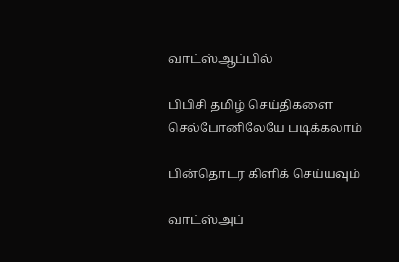வாட்ஸ்ஆப்பில்

பிபிசி தமிழ் செய்திகளை செல்போனிலேயே படிக்கலாம்

பின்தொடர கிளிக் செய்யவும்

வாட்ஸ்அப்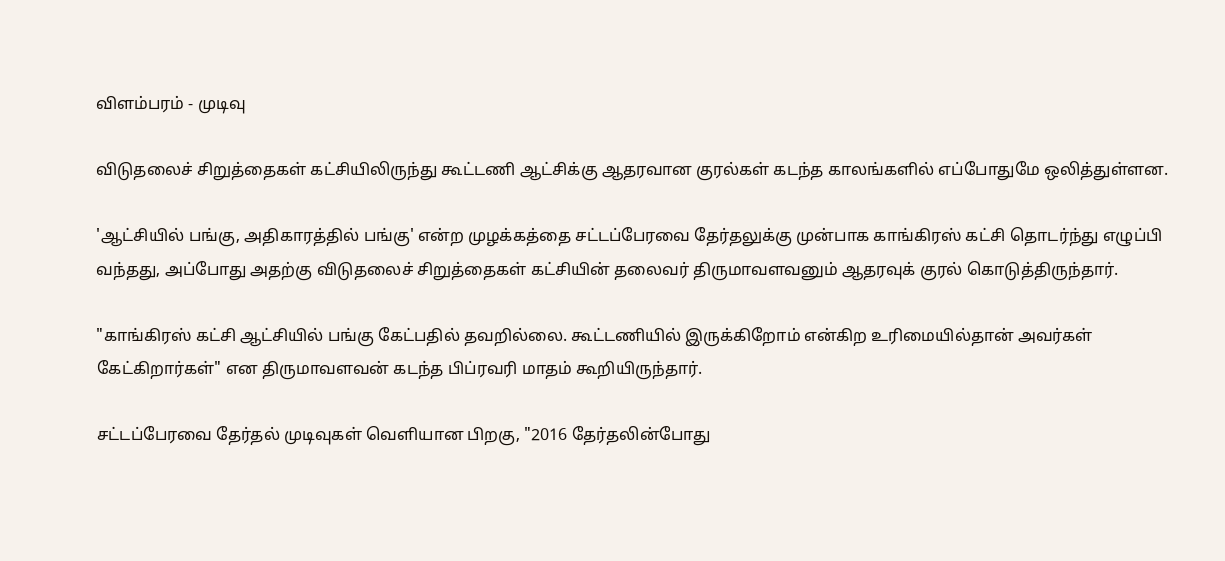விளம்பரம் - முடிவு

விடுதலைச் சிறுத்தைகள் கட்சியிலிருந்து கூட்டணி ஆட்சிக்கு ஆதரவான குரல்கள் கடந்த காலங்களில் எப்போதுமே ஒலித்துள்ளன.

'ஆட்சியில் பங்கு, அதிகாரத்தில் பங்கு' என்ற முழக்கத்தை சட்டப்பேரவை தேர்தலுக்கு முன்பாக காங்கிரஸ் கட்சி தொடர்ந்து எழுப்பி வந்தது, அப்போது அதற்கு விடுதலைச் சிறுத்தைகள் கட்சியின் தலைவர் திருமாவளவனும் ஆதரவுக் குரல் கொடுத்திருந்தார்.

"காங்கிரஸ் கட்சி ஆட்சியில் பங்கு கேட்பதில் தவறில்லை. கூட்டணியில் இருக்கிறோம் என்கிற உரிமையில்தான் அவர்கள் கேட்கிறார்கள்" என திருமாவளவன் கடந்த பிப்ரவரி மாதம் கூறியிருந்தார்.

சட்டப்பேரவை தேர்தல் முடிவுகள் வெளியான பிறகு, "2016 தேர்தலின்போது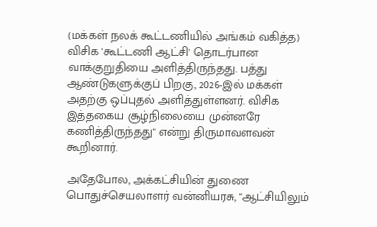(மக்கள் நலக் கூட்டணியில் அங்கம் வகித்த) விசிக 'கூட்டணி ஆட்சி' தொடர்பான வாக்குறுதியை அளித்திருந்தது. பத்து ஆண்டுகளுக்குப் பிறகு, 2026-இல் மக்கள் அதற்கு ஒப்புதல் அளித்துள்ளனர். விசிக இத்தகைய சூழ்நிலையை முன்னரே கணித்திருந்தது" என்று திருமாவளவன் கூறினார்.

அதேபோல, அக்கட்சியின் துணை பொதுச்செயலாளர் வன்னியரசு, "ஆட்சியிலும்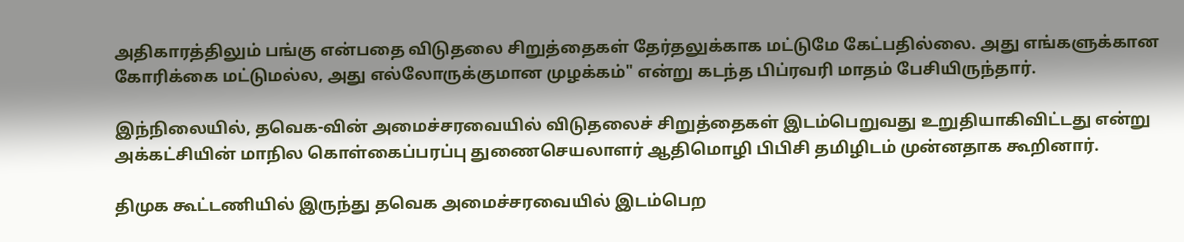அதிகாரத்திலும் பங்கு என்பதை விடுதலை சிறுத்தைகள் தேர்தலுக்காக மட்டுமே கேட்பதில்லை. அது எங்களுக்கான கோரிக்கை மட்டுமல்ல, அது எல்லோருக்குமான முழக்கம்" என்று கடந்த பிப்ரவரி மாதம் பேசியிருந்தார்.

இந்நிலையில், தவெக-வின் அமைச்சரவையில் விடுதலைச் சிறுத்தைகள் இடம்பெறுவது உறுதியாகிவிட்டது என்று அக்கட்சியின் மாநில கொள்கைப்பரப்பு துணைசெயலாளர் ஆதிமொழி பிபிசி தமிழிடம் முன்னதாக கூறினார்.

திமுக கூட்டணியில் இருந்து தவெக அமைச்சரவையில் இடம்பெற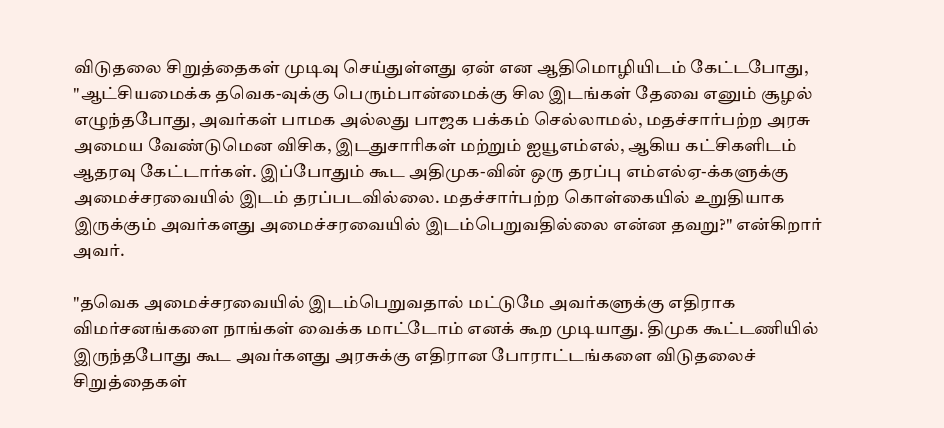விடுதலை சிறுத்தைகள் முடிவு செய்துள்ளது ஏன் என ஆதிமொழியிடம் கேட்டபோது, "ஆட்சியமைக்க தவெக-வுக்கு பெரும்பான்மைக்கு சில இடங்கள் தேவை எனும் சூழல் எழுந்தபோது, அவர்கள் பாமக அல்லது பாஜக பக்கம் செல்லாமல், மதச்சார்பற்ற அரசு அமைய வேண்டுமென விசிக, இடதுசாரிகள் மற்றும் ஐயூஎம்எல், ஆகிய கட்சிகளிடம் ஆதரவு கேட்டார்கள். இப்போதும் கூட அதிமுக-வின் ஒரு தரப்பு எம்எல்ஏ-க்களுக்கு அமைச்சரவையில் இடம் தரப்படவில்லை. மதச்சார்பற்ற கொள்கையில் உறுதியாக இருக்கும் அவர்களது அமைச்சரவையில் இடம்பெறுவதில்லை என்ன தவறு?" என்கிறார் அவர்.

"தவெக அமைச்சரவையில் இடம்பெறுவதால் மட்டுமே அவர்களுக்கு எதிராக விமர்சனங்களை நாங்கள் வைக்க மாட்டோம் எனக் கூற முடியாது. திமுக கூட்டணியில் இருந்தபோது கூட அவர்களது அரசுக்கு எதிரான போராட்டங்களை விடுதலைச் சிறுத்தைகள்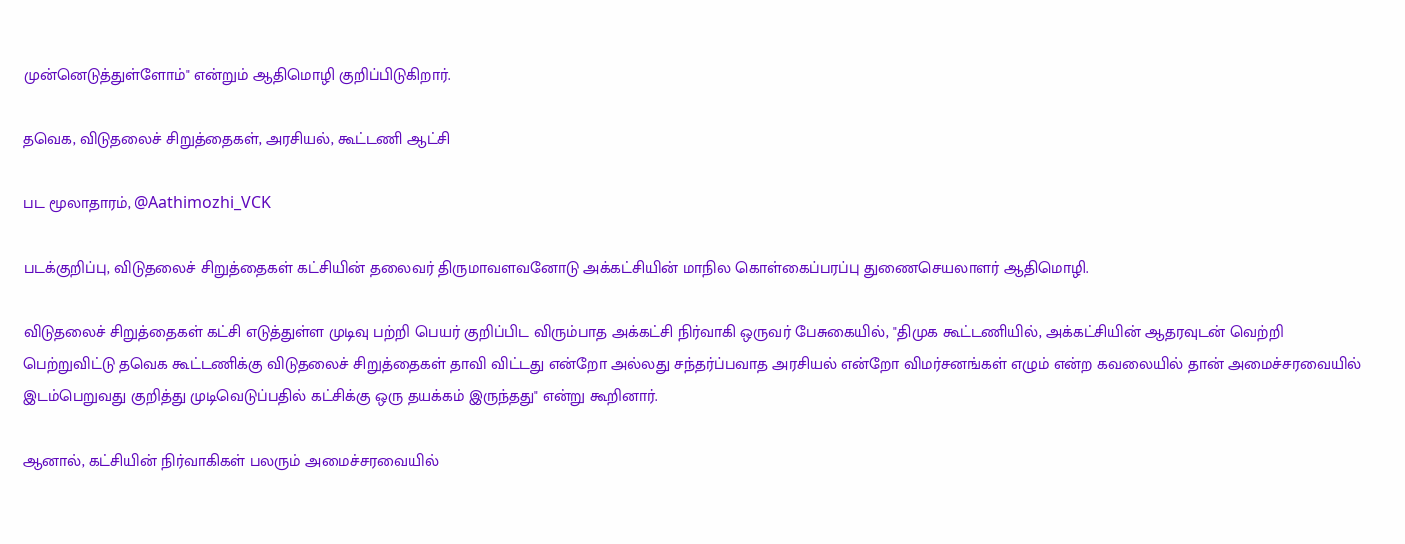முன்னெடுத்துள்ளோம்" என்றும் ஆதிமொழி குறிப்பிடுகிறார்.

தவெக, விடுதலைச் சிறுத்தைகள், அரசியல், கூட்டணி ஆட்சி

பட மூலாதாரம், @Aathimozhi_VCK

படக்குறிப்பு, விடுதலைச் சிறுத்தைகள் கட்சியின் தலைவர் திருமாவளவனோடு அக்கட்சியின் மாநில கொள்கைப்பரப்பு துணைசெயலாளர் ஆதிமொழி.

விடுதலைச் சிறுத்தைகள் கட்சி எடுத்துள்ள முடிவு பற்றி பெயர் குறிப்பிட விரும்பாத அக்கட்சி நிர்வாகி ஒருவர் பேசுகையில், "திமுக கூட்டணியில், அக்கட்சியின் ஆதரவுடன் வெற்றி பெற்றுவிட்டு தவெக கூட்டணிக்கு விடுதலைச் சிறுத்தைகள் தாவி விட்டது என்றோ அல்லது சந்தர்ப்பவாத அரசியல் என்றோ விமர்சனங்கள் எழும் என்ற கவலையில் தான் அமைச்சரவையில் இடம்பெறுவது குறித்து முடிவெடுப்பதில் கட்சிக்கு ஒரு தயக்கம் இருந்தது" என்று கூறினார்.

ஆனால், கட்சியின் நிர்வாகிகள் பலரும் அமைச்சரவையில்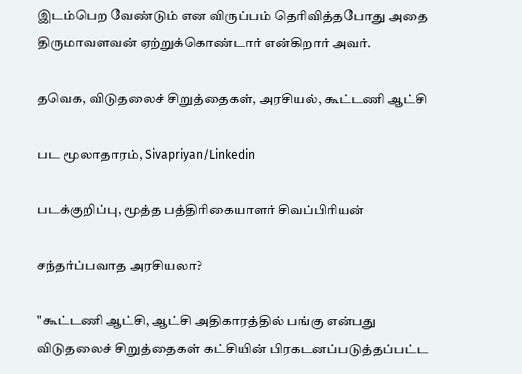இடம்பெற வேண்டும் என விருப்பம் தெரிவித்தபோது அதை திருமாவளவன் ஏற்றுக்கொண்டார் என்கிறார் அவர்.

தவெக, விடுதலைச் சிறுத்தைகள், அரசியல், கூட்டணி ஆட்சி

பட மூலாதாரம், Sivapriyan/Linkedin

படக்குறிப்பு, மூத்த பத்திரிகையாளர் சிவப்பிரியன்

சந்தர்ப்பவாத அரசியலா?

"கூட்டணி ஆட்சி, ஆட்சி அதிகாரத்தில் பங்கு என்பது விடுதலைச் சிறுத்தைகள் கட்சியின் பிரகடனப்படுத்தப்பட்ட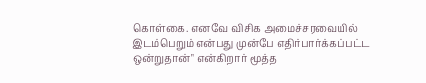கொள்கை. எனவே விசிக அமைச்சரவையில் இடம்பெறும் என்பது முன்பே எதிர்பார்க்கப்பட்ட ஒன்றுதான்" என்கிறார் மூத்த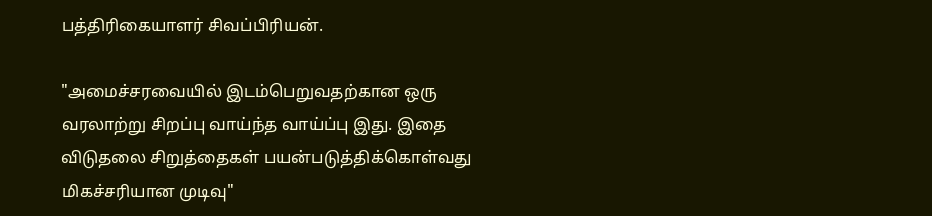பத்திரிகையாளர் சிவப்பிரியன்.

"அமைச்சரவையில் இடம்பெறுவதற்கான ஒரு வரலாற்று சிறப்பு வாய்ந்த வாய்ப்பு இது. இதை விடுதலை சிறுத்தைகள் பயன்படுத்திக்கொள்வது மிகச்சரியான முடிவு"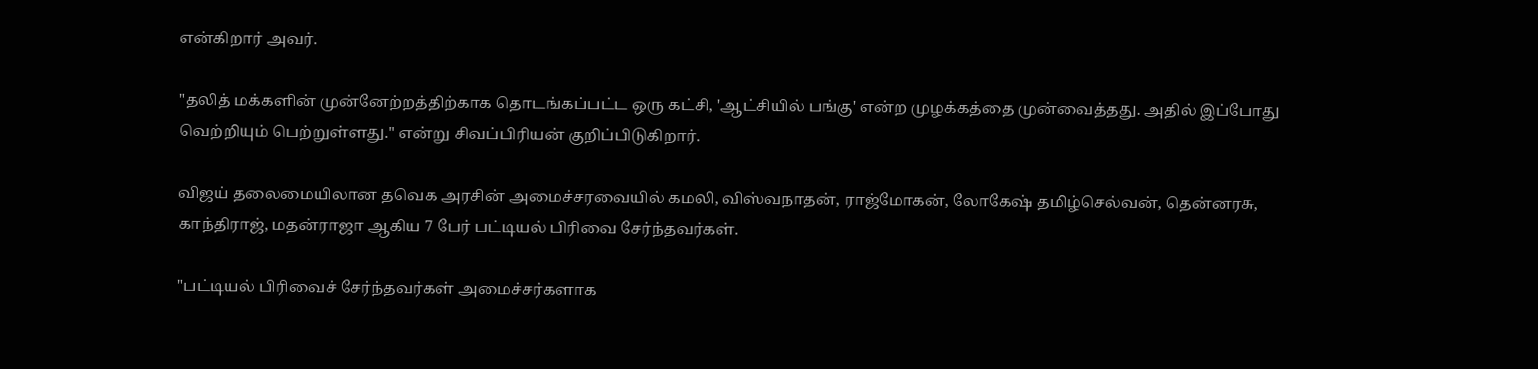என்கிறார் அவர்.

"தலித் மக்களின் முன்னேற்றத்திற்காக தொடங்கப்பட்ட ஒரு கட்சி, 'ஆட்சியில் பங்கு' என்ற முழக்கத்தை முன்வைத்தது. அதில் இப்போது வெற்றியும் பெற்றுள்ளது." என்று சிவப்பிரியன் குறிப்பிடுகிறார்.

விஜய் தலைமையிலான தவெக அரசின் அமைச்சரவையில் கமலி, விஸ்வநாதன், ராஜ்மோகன், லோகேஷ் தமிழ்செல்வன், தென்னரசு, காந்திராஜ், மதன்ராஜா ஆகிய 7 பேர் பட்டியல் பிரிவை சேர்ந்தவர்கள்.

"பட்டியல் பிரிவைச் சேர்ந்தவர்கள் அமைச்சர்களாக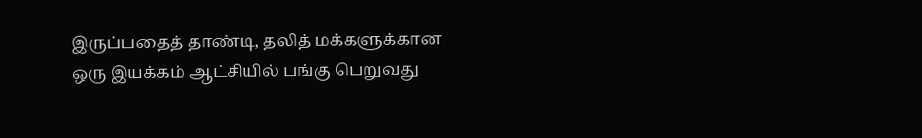இருப்பதைத் தாண்டி, தலித் மக்களுக்கான ஒரு இயக்கம் ஆட்சியில் பங்கு பெறுவது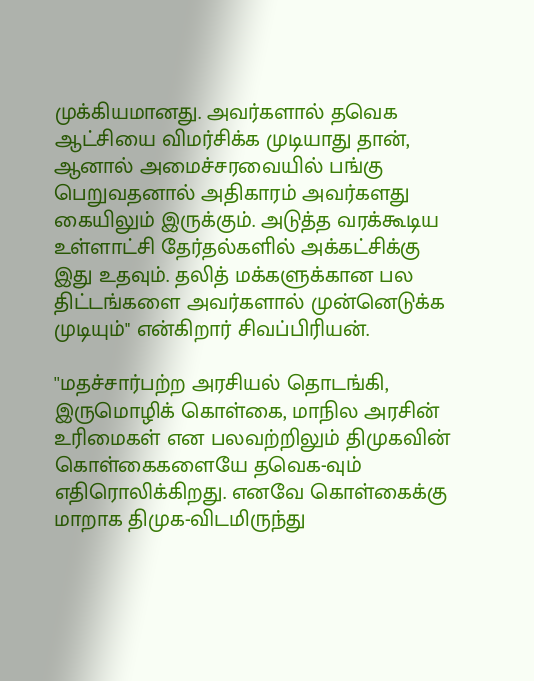முக்கியமானது. அவர்களால் தவெக ஆட்சியை விமர்சிக்க முடியாது தான், ஆனால் அமைச்சரவையில் பங்கு பெறுவதனால் அதிகாரம் அவர்களது கையிலும் இருக்கும். அடுத்த வரக்கூடிய உள்ளாட்சி தேர்தல்களில் அக்கட்சிக்கு இது உதவும். தலித் மக்களுக்கான பல திட்டங்களை அவர்களால் முன்னெடுக்க முடியும்" என்கிறார் சிவப்பிரியன்.

''மதச்சார்பற்ற அரசியல் தொடங்கி, இருமொழிக் கொள்கை, மாநில அரசின் உரிமைகள் என பலவற்றிலும் திமுகவின் கொள்கைகளையே தவெக-வும் எதிரொலிக்கிறது. எனவே கொள்கைக்கு மாறாக திமுக-விடமிருந்து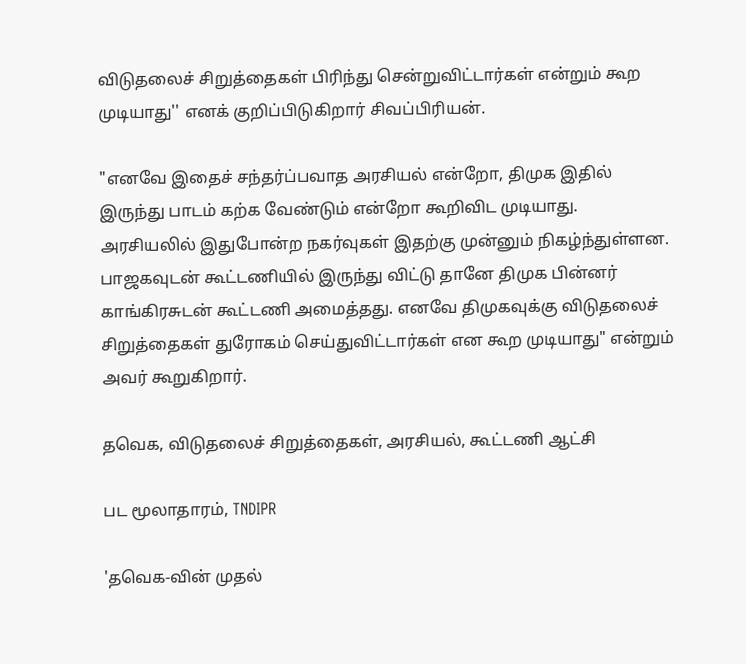விடுதலைச் சிறுத்தைகள் பிரிந்து சென்றுவிட்டார்கள் என்றும் கூற முடியாது'' எனக் குறிப்பிடுகிறார் சிவப்பிரியன்.

"எனவே இதைச் சந்தர்ப்பவாத அரசியல் என்றோ, திமுக இதில் இருந்து பாடம் கற்க வேண்டும் என்றோ கூறிவிட முடியாது. அரசியலில் இதுபோன்ற நகர்வுகள் இதற்கு முன்னும் நிகழ்ந்துள்ளன. பாஜகவுடன் கூட்டணியில் இருந்து விட்டு தானே திமுக பின்னர் காங்கிரசுடன் கூட்டணி அமைத்தது. எனவே திமுகவுக்கு விடுதலைச் சிறுத்தைகள் துரோகம் செய்துவிட்டார்கள் என கூற முடியாது" என்றும் அவர் கூறுகிறார்.

தவெக, விடுதலைச் சிறுத்தைகள், அரசியல், கூட்டணி ஆட்சி

பட மூலாதாரம், TNDIPR

'தவெக-வின் முதல்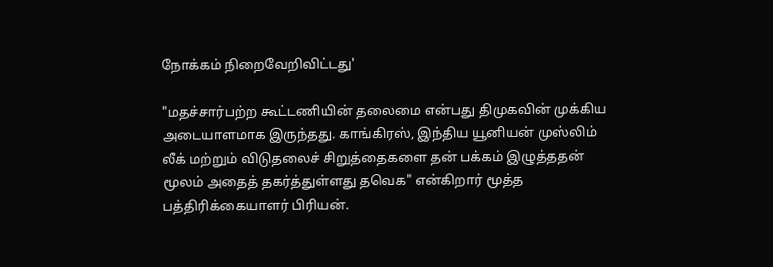நோக்கம் நிறைவேறிவிட்டது'

"மதச்சார்பற்ற கூட்டணியின் தலைமை என்பது திமுகவின் முக்கிய அடையாளமாக இருந்தது. காங்கிரஸ், இந்திய யூனியன் முஸ்லிம் லீக் மற்றும் விடுதலைச் சிறுத்தைகளை தன் பக்கம் இழுத்ததன் மூலம் அதைத் தகர்த்துள்ளது தவெக" என்கிறார் மூத்த பத்திரிக்கையாளர் பிரியன்.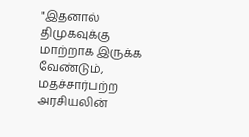"இதனால் திமுகவுக்கு மாற்றாக இருக்க வேண்டும், மதச்சார்பற்ற அரசியலின்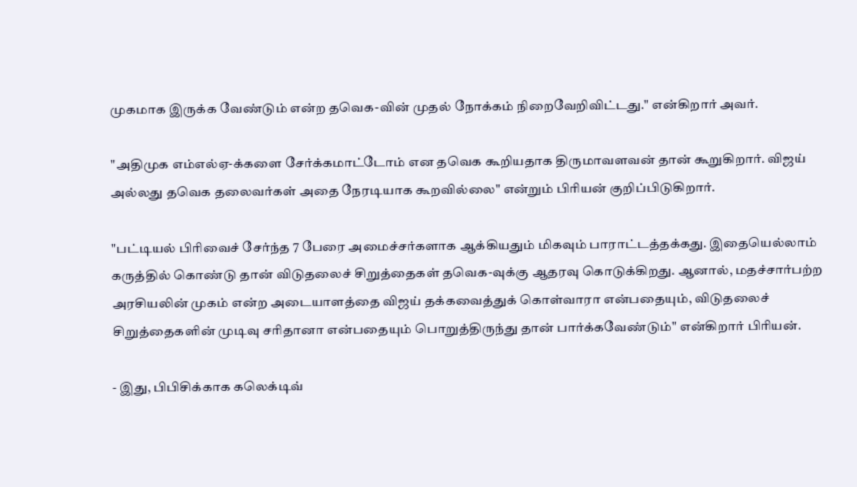முகமாக இருக்க வேண்டும் என்ற தவெக-வின் முதல் நோக்கம் நிறைவேறிவிட்டது." என்கிறார் அவர்.

"அதிமுக எம்எல்ஏ-க்களை சேர்க்கமாட்டோம் என தவெக கூறியதாக திருமாவளவன் தான் கூறுகிறார். விஜய் அல்லது தவெக தலைவர்கள் அதை நேரடியாக கூறவில்லை" என்றும் பிரியன் குறிப்பிடுகிறார்.

"பட்டியல் பிரிவைச் சேர்ந்த 7 பேரை அமைச்சர்களாக ஆக்கியதும் மிகவும் பாராட்டத்தக்கது. இதையெல்லாம் கருத்தில் கொண்டு தான் விடுதலைச் சிறுத்தைகள் தவெக-வுக்கு ஆதரவு கொடுக்கிறது. ஆனால், மதச்சார்பற்ற அரசியலின் முகம் என்ற அடையாளத்தை விஜய் தக்கவைத்துக் கொள்வாரா என்பதையும், விடுதலைச் சிறுத்தைகளின் முடிவு சரிதானா என்பதையும் பொறுத்திருந்து தான் பார்க்கவேண்டும்" என்கிறார் பிரியன்.

- இது, பிபிசிக்காக கலெக்டிவ்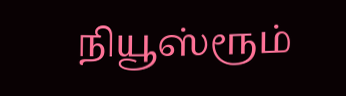நியூஸ்ரூம்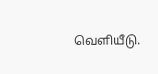வெளியீடு.